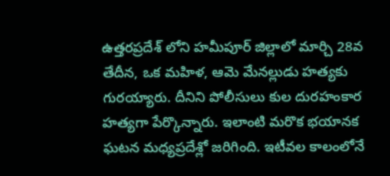ఉత్తరప్రదేశ్ లోని హమీపూర్ జిల్లాలో మార్చి 28వ తేదీన, ఒక మహిళ, ఆమె మేనల్లుడు హత్యకు గురయ్యారు. దీనిని పోలీసులు కుల దురహంకార హత్యగా పేర్కొన్నారు. ఇలాంటి మరొక భయానక ఘటన మధ్యప్రదేశ్లో జరిగింది. ఇటీవల కాలంలోనే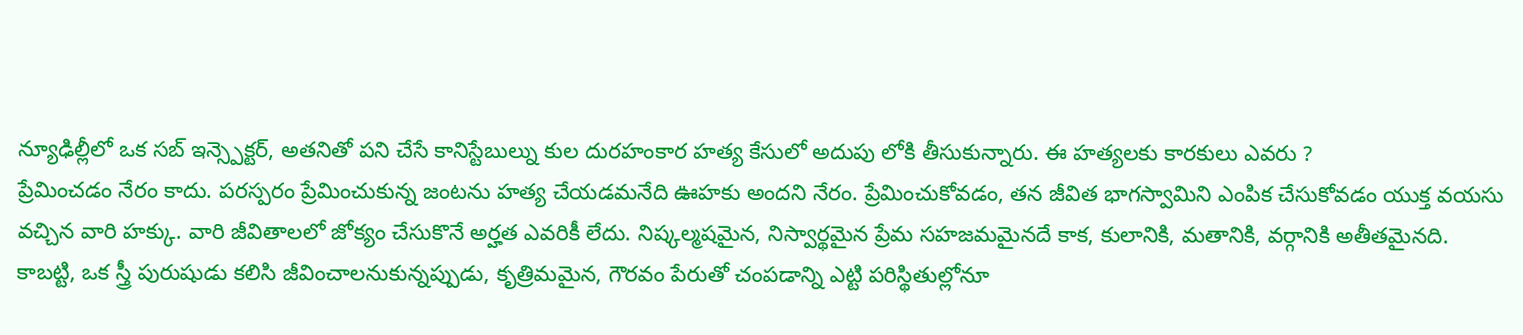న్యూఢిల్లీలో ఒక సబ్ ఇన్స్పెక్టర్, అతనితో పని చేసే కానిస్టేబుల్ను కుల దురహంకార హత్య కేసులో అదుపు లోకి తీసుకున్నారు. ఈ హత్యలకు కారకులు ఎవరు ?
ప్రేమించడం నేరం కాదు. పరస్పరం ప్రేమించుకున్న జంటను హత్య చేయడమనేది ఊహకు అందని నేరం. ప్రేమించుకోవడం, తన జీవిత భాగస్వామిని ఎంపిక చేసుకోవడం యుక్త వయసు వచ్చిన వారి హక్కు. వారి జీవితాలలో జోక్యం చేసుకొనే అర్హత ఎవరికీ లేదు. నిష్కల్మషమైన, నిస్వార్థమైన ప్రేమ సహజమమైనదే కాక, కులానికి, మతానికి, వర్గానికి అతీతమైనది. కాబట్టి, ఒక స్త్రీ పురుషుడు కలిసి జీవించాలనుకున్నప్పుడు, కృత్రిమమైన, గౌరవం పేరుతో చంపడాన్ని ఎట్టి పరిస్థితుల్లోనూ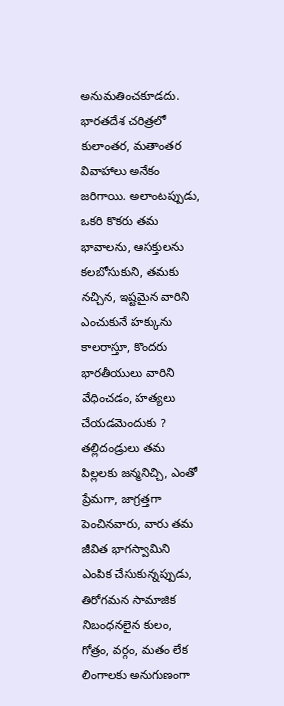అనుమతించకూడదు.
భారతదేశ చరిత్రలో కులాంతర, మతాంతర వివాహాలు అనేకం జరిగాయి. అలాంటప్పుడు, ఒకరి కొకరు తమ భావాలను, ఆసక్తులను కలబోసుకుని, తమకు నచ్చిన, ఇష్టమైన వారిని ఎంచుకునే హక్కును కాలరాస్తూ, కొందరు భారతీయులు వారిని వేధించడం, హత్యలు చేయడమెందుకు ?
తల్లిదండ్రులు తమ పిల్లలకు జన్మనిచ్చి, ఎంతో ప్రేమగా, జాగ్రత్తగా పెంచినవారు, వారు తమ జీవిత భాగస్వామిని ఎంపిక చేసుకున్నప్పుడు, తిరోగమన సామాజిక నిబంధనలైన కులం, గోత్రం, వర్గం, మతం లేక లింగాలకు అనుగుణంగా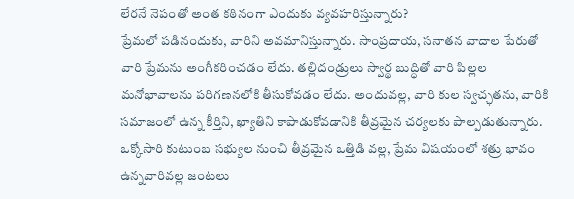లేరనే నెపంతో అంత కఠినంగా ఎందుకు వ్యవహరిస్తున్నారు?
ప్రేమలో పడినందుకు, వారిని అవమానిస్తున్నారు. సాంప్రదాయ, సనాతన వాదాల పేరుతో వారి ప్రేమను అంగీకరించడం లేదు. తల్లిదండ్రులు స్వార్థ బుద్ధితో వారి పిల్లల మనోభావాలను పరిగణనలోకి తీసుకోవడం లేదు. అందువల్ల, వారి కుల స్వచ్ఛతను, వారికి సమాజంలో ఉన్న కీర్తిని, ఖ్యాతిని కాపాడుకోవడానికి తీవ్రమైన చర్యలకు పాల్పడుతున్నారు. ఒక్కోసారి కుటుంబ సభ్యుల నుంచి తీవ్రమైన ఒత్తిడి వల్ల, ప్రేమ విషయంలో శత్రు భావం ఉన్నవారివల్ల జంటలు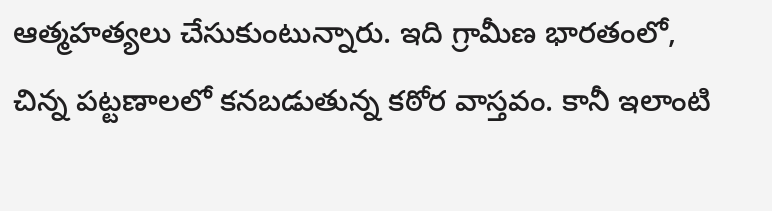ఆత్మహత్యలు చేసుకుంటున్నారు. ఇది గ్రామీణ భారతంలో, చిన్న పట్టణాలలో కనబడుతున్న కఠోర వాస్తవం. కానీ ఇలాంటి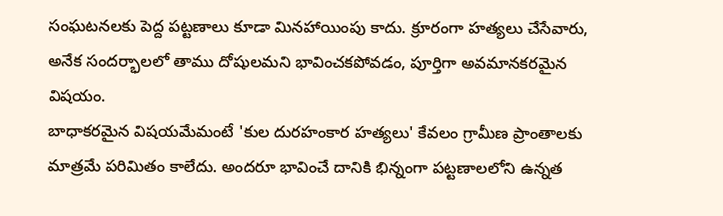సంఘటనలకు పెద్ద పట్టణాలు కూడా మినహాయింపు కాదు. క్రూరంగా హత్యలు చేసేవారు, అనేక సందర్భాలలో తాము దోషులమని భావించకపోవడం, పూర్తిగా అవమానకరమైన విషయం.
బాధాకరమైన విషయమేమంటే 'కుల దురహంకార హత్యలు' కేవలం గ్రామీణ ప్రాంతాలకు మాత్రమే పరిమితం కాలేదు. అందరూ భావించే దానికి భిన్నంగా పట్టణాలలోని ఉన్నత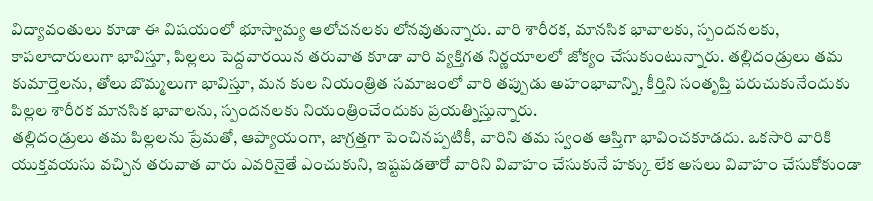విద్యావంతులు కూడా ఈ విషయంలో భూస్వామ్య ఆలోచనలకు లోనవుతున్నారు. వారి శారీరక, మానసిక భావాలకు, స్పందనలకు, కాపలాదారులుగా భావిస్తూ, పిల్లలు పెద్దవారయిన తరువాత కూడా వారి వ్యక్తిగత నిర్ణయాలలో జోక్యం చేసుకుంటున్నారు. తల్లిదండ్రులు తమ కుమార్తెలను, తోలు బొమ్మలుగా భావిస్తూ, మన కుల నియంత్రిత సమాజంలో వారి తప్పుడు అహంభావాన్ని, కీర్తిని సంతృప్తి పరుచుకునేందుకు పిల్లల శారీరక మానసిక భావాలను, స్పందనలకు నియంత్రించేందుకు ప్రయత్నిస్తున్నారు.
తల్లిదండ్రులు తమ పిల్లలను ప్రేమతో, ఆప్యాయంగా, జాగ్రత్తగా పెంచినప్పటికీ, వారిని తమ స్వంత ఆస్తిగా భావించకూడదు. ఒకసారి వారికి యుక్తవయసు వచ్చిన తరువాత వారు ఎవరినైతే ఎంచుకుని, ఇష్టపడతారో వారిని వివాహం చేసుకునే హక్కు లేక అసలు వివాహం చేసుకోకుండా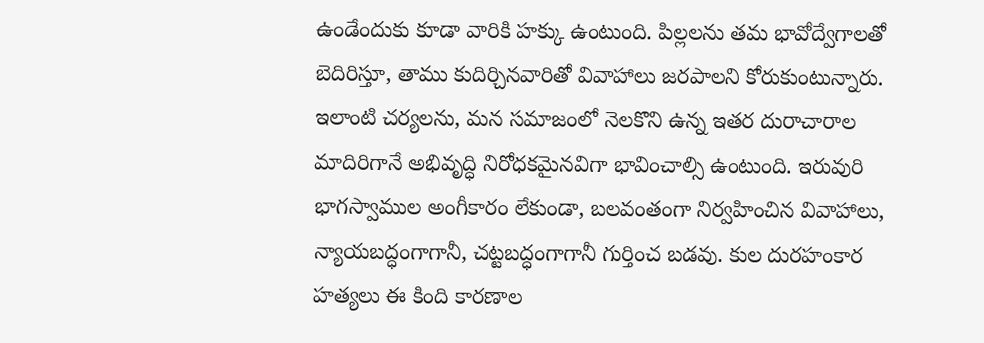ఉండేందుకు కూడా వారికి హక్కు ఉంటుంది. పిల్లలను తమ భావోద్వేగాలతో బెదిరిస్తూ, తాము కుదిర్చినవారితో వివాహాలు జరపాలని కోరుకుంటున్నారు. ఇలాంటి చర్యలను, మన సమాజంలో నెలకొని ఉన్న ఇతర దురాచారాల మాదిరిగానే అభివృద్ధి నిరోధకమైనవిగా భావించాల్సి ఉంటుంది. ఇరువురి భాగస్వాముల అంగీకారం లేకుండా, బలవంతంగా నిర్వహించిన వివాహాలు, న్యాయబద్ధంగాగానీ, చట్టబద్ధంగాగానీ గుర్తించ బడవు. కుల దురహంకార హత్యలు ఈ కింది కారణాల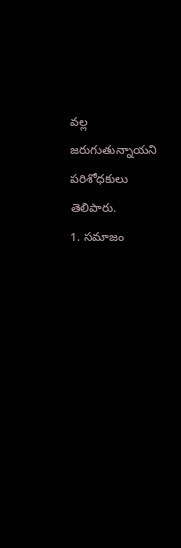వల్ల జరుగుతున్నాయని పరిశోధకులు తెలిపారు.
1. సమాజం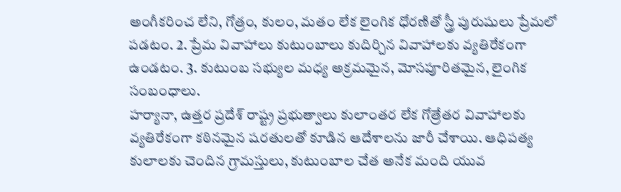అంగీకరించ లేని, గోత్రం, కులం, మతం లేక లైంగిక ధోరణితో స్త్రీ పురుషులు ప్రేమలో పడటం. 2. ప్రేమ వివాహాలు కుటుంబాలు కుదిర్చిన వివాహాలకు వ్యతిరేకంగా ఉండటం. 3. కుటుంబ సభ్యుల మధ్య అక్రమమైన, మోసపూరితమైన, లైంగిక సంబంధాలు.
హర్యానా, ఉత్తర ప్రదేశ్ రాష్ట్ర ప్రభుత్వాలు కులాంతర లేక గోత్రేతర వివాహాలకు వ్యతిరేకంగా కఠినమైన షరతులతో కూడిన ఆదేశాలను జారీ చేశాయి. ఆధిపత్య కులాలకు చెందిన గ్రామస్తులు, కుటుంబాల చేత అనేక మంది యువ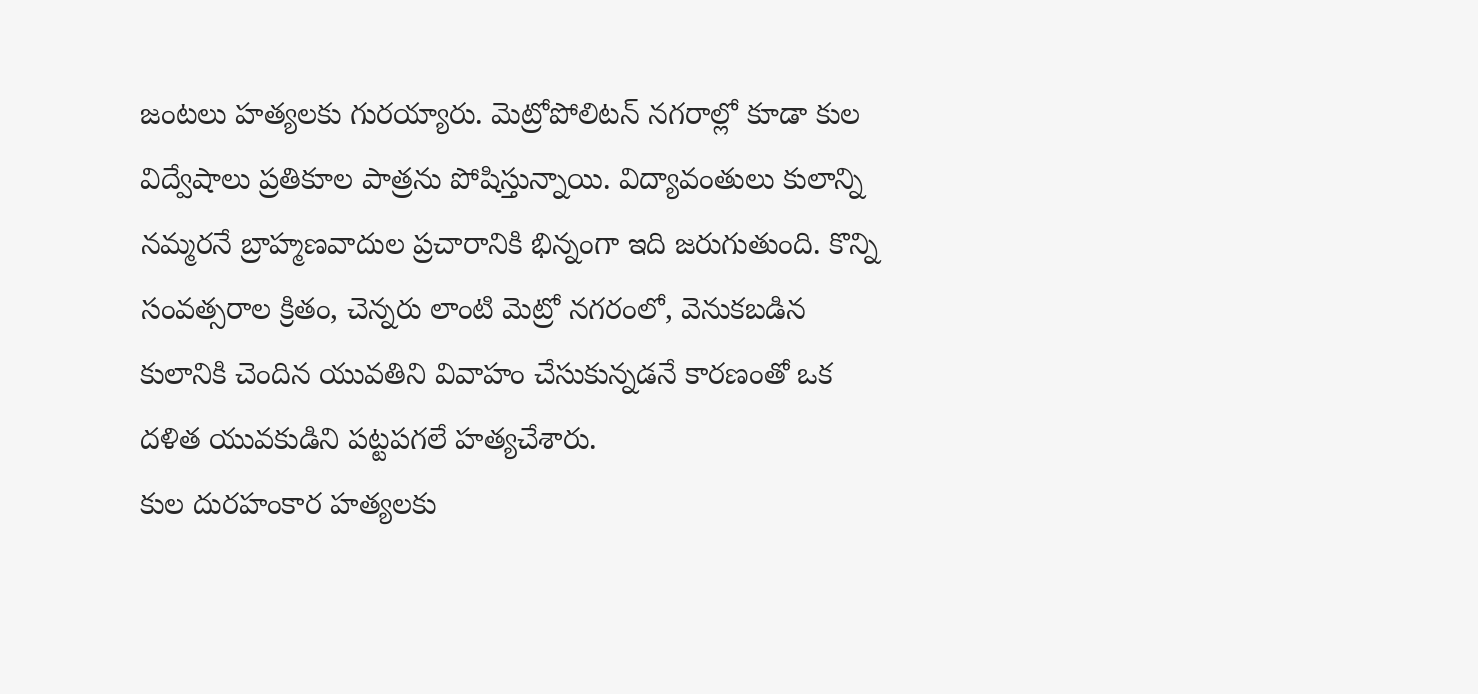జంటలు హత్యలకు గురయ్యారు. మెట్రోపోలిటన్ నగరాల్లో కూడా కుల విద్వేషాలు ప్రతికూల పాత్రను పోషిస్తున్నాయి. విద్యావంతులు కులాన్ని నమ్మరనే బ్రాహ్మణవాదుల ప్రచారానికి భిన్నంగా ఇది జరుగుతుంది. కొన్ని సంవత్సరాల క్రితం, చెన్నరు లాంటి మెట్రో నగరంలో, వెనుకబడిన కులానికి చెందిన యువతిని వివాహం చేసుకున్నడనే కారణంతో ఒక దళిత యువకుడిని పట్టపగలే హత్యచేశారు.
కుల దురహంకార హత్యలకు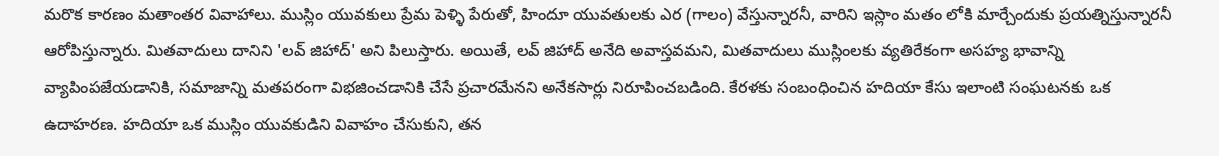మరొక కారణం మతాంతర వివాహాలు. ముస్లిం యువకులు ప్రేమ పెళ్ళి పేరుతో, హిందూ యువతులకు ఎర (గాలం) వేస్తున్నారనీ, వారిని ఇస్లాం మతం లోకి మార్చేందుకు ప్రయత్నిస్తున్నారనీ ఆరోపిస్తున్నారు. మితవాదులు దానిని 'లవ్ జిహాద్' అని పిలుస్తారు. అయితే, లవ్ జిహాద్ అనేది అవాస్తవమని, మితవాదులు ముస్లింలకు వ్యతిరేకంగా అసహ్య భావాన్ని వ్యాపింపజేయడానికి, సమాజాన్ని మతపరంగా విభజించడానికి చేసే ప్రచారమేనని అనేకసార్లు నిరూపించబడింది. కేరళకు సంబంధించిన హదియా కేసు ఇలాంటి సంఘటనకు ఒక ఉదాహరణ. హదియా ఒక ముస్లిం యువకుడిని వివాహం చేసుకుని, తన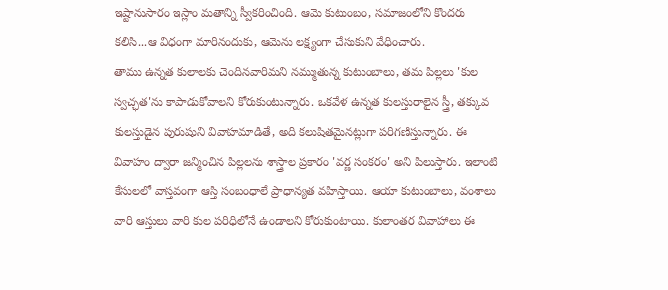ఇష్టానుసారం ఇస్లాం మతాన్ని స్వీకరించింది. ఆమె కుటుంబం, సమాజంలోని కొందరు కలిసి...ఆ విధంగా మారినందుకు, ఆమెను లక్ష్యంగా చేసుకుని వేధించారు.
తాము ఉన్నత కులాలకు చెందినవారిమని నమ్ముతున్న కుటుంబాలు, తమ పిల్లలు 'కుల స్వచ్ఛత'ను కాపాడుకోవాలని కోరుకుంటున్నారు. ఒకవేళ ఉన్నత కులస్తురాలైన స్త్రీ, తక్కువ కులస్తుడైన పురుషుని వివాహమాడితే, అది కలుషితమైనట్లుగా పరిగణిస్తున్నారు. ఈ వివాహం ద్వారా జన్మించిన పిల్లలను శాస్త్రాల ప్రకారం 'వర్ణ సంకరం' అని పిలుస్తారు. ఇలాంటి కేసులలో వాస్తవంగా ఆస్తి సంబంధాలే ప్రాధాన్యత వహిస్తాయి. ఆయా కుటుంబాలు, వంశాలు వారి ఆస్తులు వారి కుల పరిధిలోనే ఉండాలని కోరుకుంటాయి. కులాంతర వివాహాలు ఈ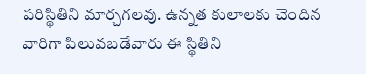పరిస్థితిని మార్చగలవు. ఉన్నత కులాలకు చెందిన వారిగా పిలువబడేవారు ఈ స్థితిని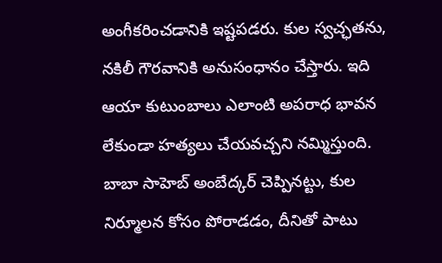అంగీకరించడానికి ఇష్టపడరు. కుల స్వచ్ఛతను, నకిలీ గౌరవానికి అనుసంధానం చేస్తారు. ఇది ఆయా కుటుంబాలు ఎలాంటి అపరాధ భావన లేకుండా హత్యలు చేయవచ్చని నమ్మిస్తుంది.
బాబా సాహెబ్ అంబేద్కర్ చెప్పినట్టు, కుల నిర్మూలన కోసం పోరాడడం, దీనితో పాటు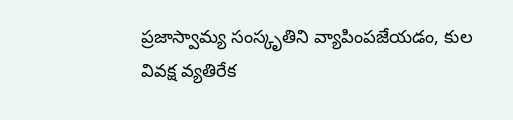ప్రజాస్వామ్య సంస్కృతిని వ్యాపింపజేయడం, కుల వివక్ష వ్యతిరేక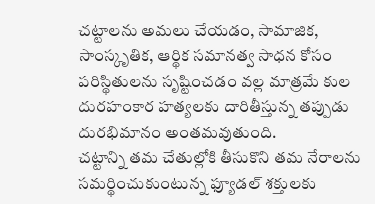చట్టాలను అమలు చేయడం, సామాజిక, సాంస్కృతిక, ఆర్థిక సమానత్వ సాధన కోసం పరిస్థితులను సృష్టించడం వల్ల మాత్రమే కుల దురహంకార హత్యలకు దారితీస్తున్న తప్పుడు దురభిమానం అంతమవుతుంది.
చట్టాన్ని తమ చేతుల్లోకి తీసుకొని తమ నేరాలను సమర్థించుకుంటున్న ఫ్యూడల్ శక్తులకు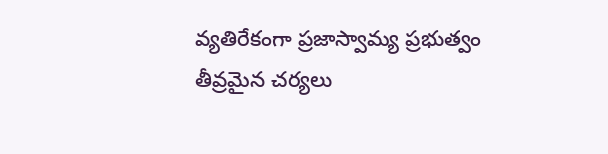వ్యతిరేకంగా ప్రజాస్వామ్య ప్రభుత్వం తీవ్రమైన చర్యలు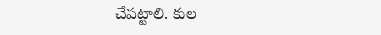చేపట్టాలి. కుల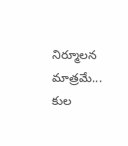నిర్మూలన మాత్రమే... కుల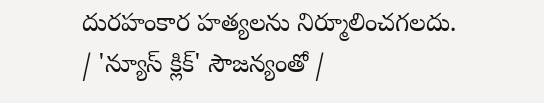దురహంకార హత్యలను నిర్మూలించగలదు.
/ 'న్యూస్ క్లిక్' సౌజన్యంతో /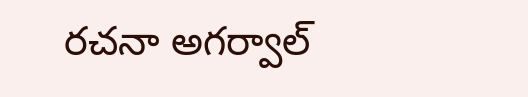రచనా అగర్వాల్